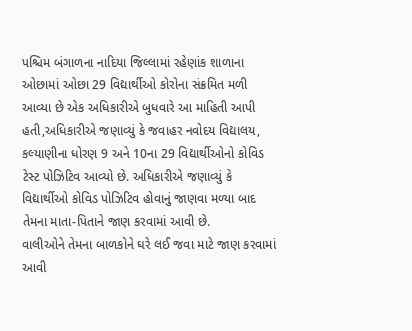પશ્ચિમ બંગાળના નાદિયા જિલ્લામાં રહેણાંક શાળાના ઓછામાં ઓછા 29 વિદ્યાર્થીઓ કોરોના સંક્રમિત મળી આવ્યા છે એક અધિકારીએ બુધવારે આ માહિતી આપી હતી,અધિકારીએ જણાવ્યું કે જવાહર નવોદય વિદ્યાલય, કલ્યાણીના ધોરણ 9 અને 10ના 29 વિદ્યાર્થીઓનો કોવિડ ટેસ્ટ પોઝિટિવ આવ્યો છે. અધિકારીએ જણાવ્યું કે વિદ્યાર્થીઓ કોવિડ પોઝિટિવ હોવાનું જાણવા મળ્યા બાદ તેમના માતા-પિતાને જાણ કરવામાં આવી છે.
વાલીઓને તેમના બાળકોને ઘરે લઈ જવા માટે જાણ કરવામાં આવી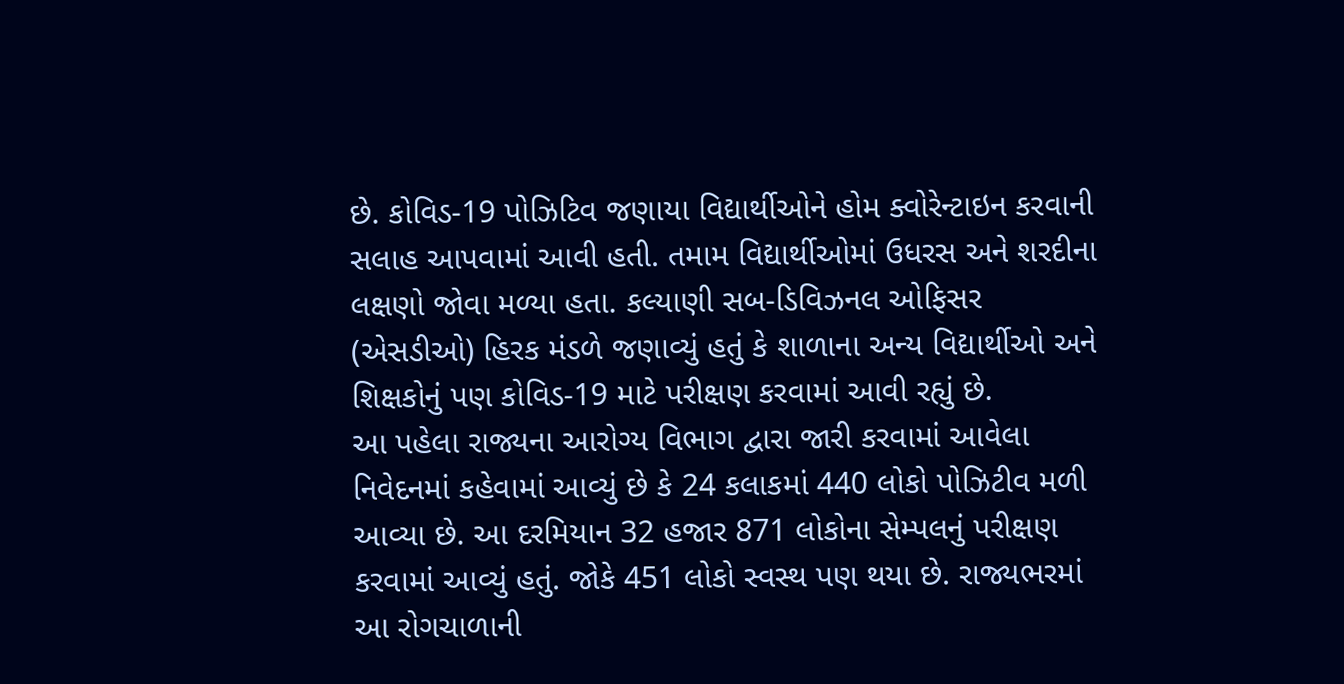છે. કોવિડ-19 પોઝિટિવ જણાયા વિદ્યાર્થીઓને હોમ ક્વોરેન્ટાઇન કરવાની સલાહ આપવામાં આવી હતી. તમામ વિદ્યાર્થીઓમાં ઉધરસ અને શરદીના લક્ષણો જોવા મળ્યા હતા. કલ્યાણી સબ-ડિવિઝનલ ઓફિસર (એસડીઓ) હિરક મંડળે જણાવ્યું હતું કે શાળાના અન્ય વિદ્યાર્થીઓ અને શિક્ષકોનું પણ કોવિડ-19 માટે પરીક્ષણ કરવામાં આવી રહ્યું છે.
આ પહેલા રાજ્યના આરોગ્ય વિભાગ દ્વારા જારી કરવામાં આવેલા નિવેદનમાં કહેવામાં આવ્યું છે કે 24 કલાકમાં 440 લોકો પોઝિટીવ મળી આવ્યા છે. આ દરમિયાન 32 હજાર 871 લોકોના સેમ્પલનું પરીક્ષણ કરવામાં આવ્યું હતું. જોકે 451 લોકો સ્વસ્થ પણ થયા છે. રાજ્યભરમાં આ રોગચાળાની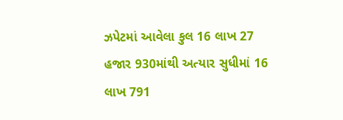ઝપેટમાં આવેલા કુલ 16 લાખ 27 હજાર 930માંથી અત્યાર સુધીમાં 16 લાખ 791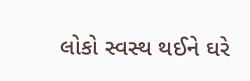લોકો સ્વસ્થ થઈને ઘરે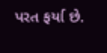પરત ફર્યા છે.